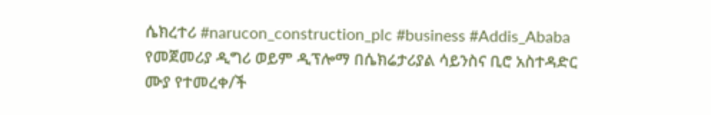ሴክረተሪ #narucon_construction_plc #business #Addis_Ababa የመጀመሪያ ዲግሪ ወይም ዲፕሎማ በሴክሬታሪያል ሳይንስና ቢሮ አስተዳድር ሙያ የተመረቀ/ች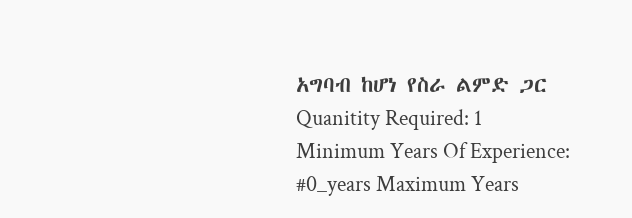አግባብ ከሆነ የስራ ልምድ ጋር Quanitity Required: 1 Minimum Years Of Experience: #0_years Maximum Years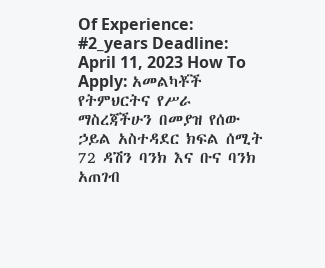Of Experience: #2_years Deadline: April 11, 2023 How To Apply: አመልካቾች የትምህርትና የሥራ ማስረጃችሁን በመያዝ የሰው ኃይል አስተዳደር ክፍል ሰሚት 72 ዳሽን ባንክ እና ቡና ባንክ አጠገብ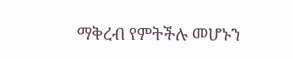ማቅረብ የምትችሉ መሆኑን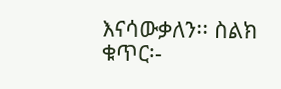እናሳውቃለን፡፡ ስልክ ቁጥር፡-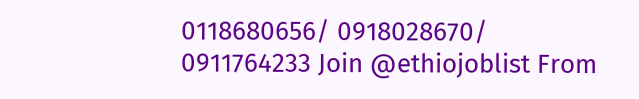0118680656/ 0918028670/ 0911764233 Join @ethiojoblist From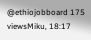@ethiojobboard 175 viewsMiku, 18:17